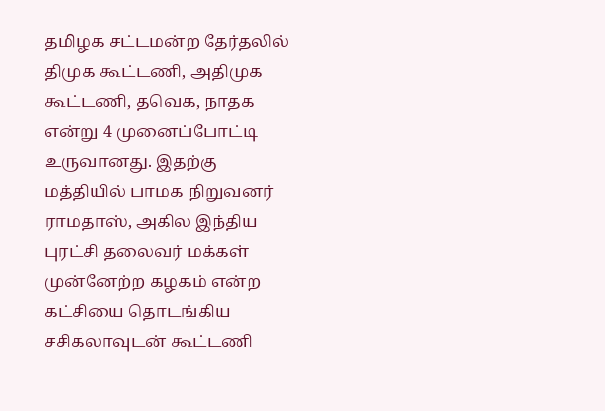தமிழக சட்டமன்ற தேர்தலில் திமுக கூட்டணி, அதிமுக கூட்டணி, தவெக, நாதக என்று 4 முனைப்போட்டி உருவானது. இதற்கு மத்தியில் பாமக நிறுவனர் ராமதாஸ், அகில இந்திய புரட்சி தலைவர் மக்கள் முன்னேற்ற கழகம் என்ற கட்சியை தொடங்கிய சசிகலாவுடன் கூட்டணி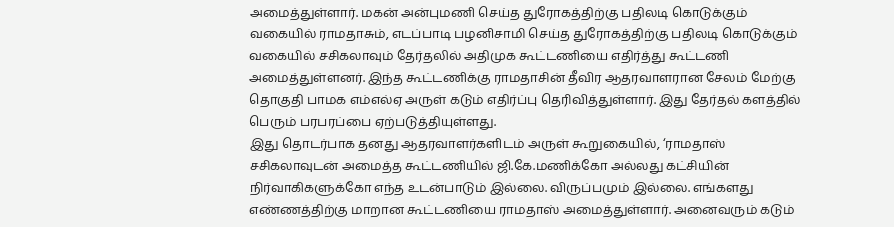அமைத்துள்ளார். மகன் அன்புமணி செய்த துரோகத்திற்கு பதிலடி கொடுக்கும் வகையில் ராமதாசும், எடப்பாடி பழனிசாமி செய்த துரோகத்திற்கு பதிலடி கொடுக்கும் வகையில் சசிகலாவும் தேர்தலில் அதிமுக கூட்டணியை எதிர்த்து கூட்டணி அமைத்துள்ளனர். இந்த கூட்டணிக்கு ராமதாசின் தீவிர ஆதரவாளரான சேலம் மேற்கு தொகுதி பாமக எம்எல்ஏ அருள் கடும் எதிர்ப்பு தெரிவித்துள்ளார். இது தேர்தல் களத்தில் பெரும் பரபரப்பை ஏற்படுத்தியுள்ளது.
இது தொடர்பாக தனது ஆதரவாளர்களிடம் அருள் கூறுகையில், ‘ராமதாஸ் சசிகலாவுடன் அமைத்த கூட்டணியில் ஜி.கே.மணிக்கோ அல்லது கட்சியின் நிர்வாகிகளுக்கோ எந்த உடன்பாடும் இல்லை. விருப்பமும் இல்லை. எங்களது எண்ணத்திற்கு மாறான கூட்டணியை ராமதாஸ் அமைத்துள்ளார். அனைவரும் கடும்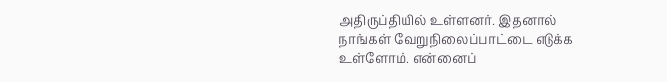அதிருப்தியில் உள்ளனர். இதனால் நாங்கள் வேறுநிலைப்பாட்டை எடுக்க உள்ளோம். என்னைப்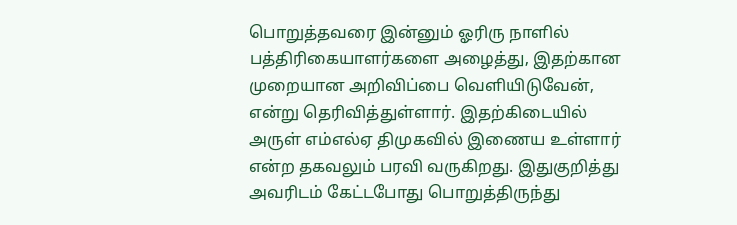பொறுத்தவரை இன்னும் ஓரிரு நாளில் பத்திரிகையாளர்களை அழைத்து, இதற்கான முறையான அறிவிப்பை வெளியிடுவேன், என்று தெரிவித்துள்ளார். இதற்கிடையில் அருள் எம்எல்ஏ திமுகவில் இணைய உள்ளார் என்ற தகவலும் பரவி வருகிறது. இதுகுறித்து அவரிடம் கேட்டபோது பொறுத்திருந்து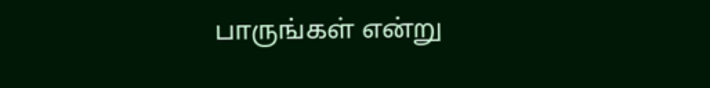பாருங்கள் என்று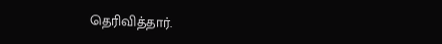தெரிவித்தார்.